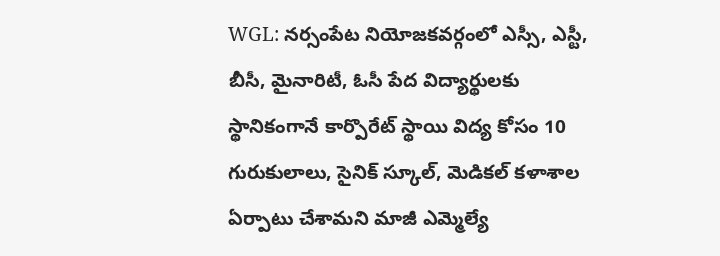WGL: నర్సంపేట నియోజకవర్గంలో ఎస్సీ, ఎస్టీ, బీసీ, మైనారిటీ, ఓసీ పేద విద్యార్థులకు స్థానికంగానే కార్పొరేట్ స్థాయి విద్య కోసం 10 గురుకులాలు, సైనిక్ స్కూల్, మెడికల్ కళాశాల ఏర్పాటు చేశామని మాజీ ఎమ్మెల్యే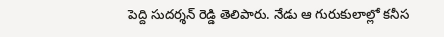పెద్ది సుదర్శన్ రెడ్డి తెలిపారు. నేడు ఆ గురుకులాల్లో కనీస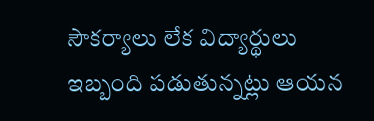సౌకర్యాలు లేక విద్యార్థులు ఇబ్బంది పడుతున్నట్లు ఆయన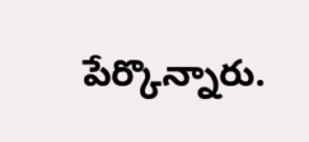పేర్కొన్నారు.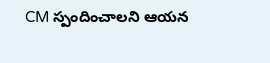CM స్పందించాలని ఆయన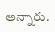అన్నారు.